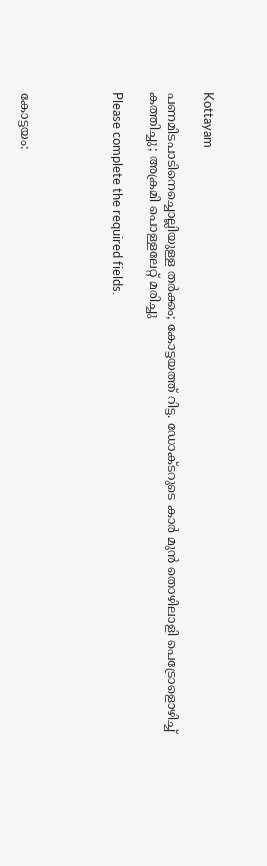Kottayam

പണമിടപാടിനെച്ചൊല്ലിയുള്ള തർക്കം; കോട്ടയത്ത് റിട്ട. ഡോക്ടറുടെ കാർ മുൻ തൊഴിലാളി പെട്രോളൊഴിച്ച് കത്തിച്ചു; അക്രമി പൊള്ളലേറ്റ് മരിച്ചു

Please complete the required fields.




കോട്ടയം: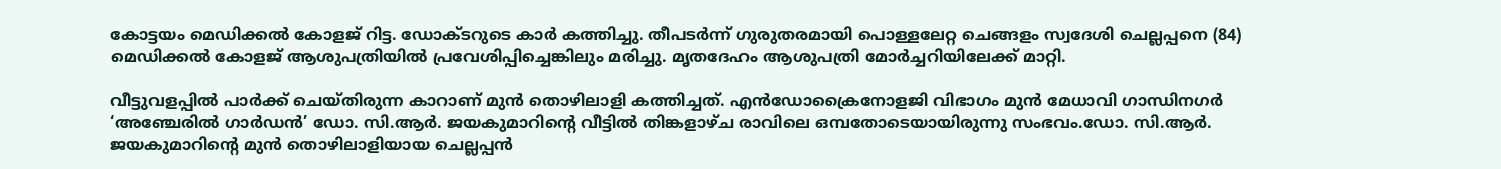കോട്ടയം മെഡിക്കൽ കോളജ് റിട്ട. ഡോക്ടറുടെ കാർ കത്തിച്ചു. തീപടർന്ന് ഗുരുതരമായി പൊള്ളലേറ്റ ചെങ്ങളം സ്വദേശി ചെല്ലപ്പനെ (84) മെഡിക്കൽ കോളജ് ആശുപത്രിയിൽ പ്രവേശിപ്പിച്ചെങ്കിലും മരിച്ചു. മൃതദേഹം ആശുപത്രി മോർച്ചറിയിലേക്ക് മാറ്റി.

വീട്ടുവളപ്പിൽ പാർക്ക് ചെയ്തിരുന്ന കാറാണ് മുൻ തൊഴിലാളി കത്തിച്ചത്. എൻഡോക്രൈനോളജി വിഭാഗം മുൻ മേധാവി ഗാന്ധിനഗർ ‘അഞ്ചേരിൽ ഗാർഡൻ’ ഡോ. സി.ആർ. ജയകുമാറിന്റെ വീട്ടിൽ തിങ്കളാഴ്ച രാവിലെ ഒമ്പതോടെയായിരുന്നു സംഭവം.ഡോ. സി.ആർ. ജയകുമാറിന്റെ മുൻ തൊഴിലാളിയായ ചെല്ലപ്പൻ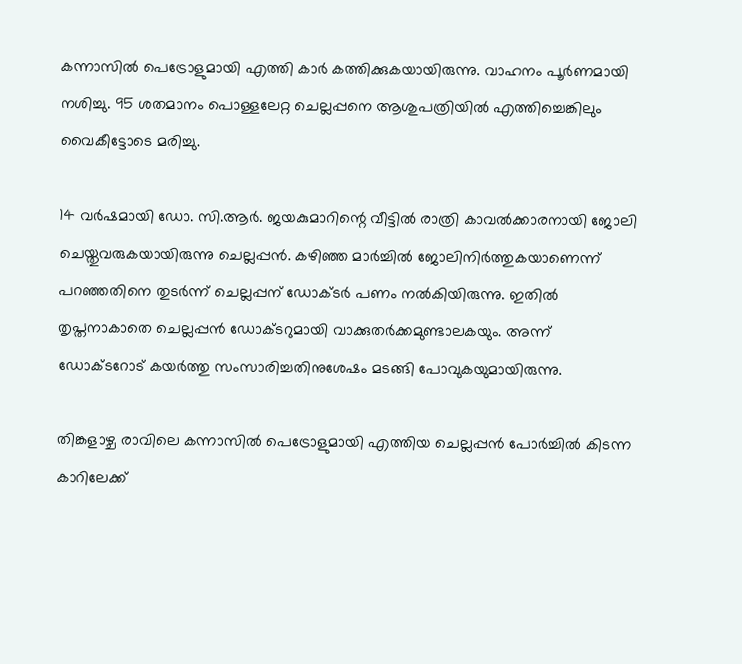കന്നാസിൽ പെട്രോളുമായി എത്തി കാർ കത്തിക്കുകയായിരുന്നു. വാഹനം പൂർണമായി നശിച്ചു. 95 ശതമാനം പൊള്ളലേറ്റ ചെല്ലപ്പനെ ആശുപത്രിയിൽ എത്തിച്ചെങ്കിലും വൈകീട്ടോടെ മരിച്ചു.

14 വർഷമായി ഡോ. സി.ആർ. ജയകുമാറിന്റെ വീട്ടിൽ രാത്രി കാവൽക്കാരനായി ജോലി ചെയ്തുവരുകയായിരുന്നു ചെല്ലപ്പൻ. കഴിഞ്ഞ മാർച്ചിൽ ജോലിനിർത്തുകയാണെന്ന് പറഞ്ഞതിനെ തുടർന്ന് ചെല്ലപ്പന് ഡോക്ടർ പണം നൽകി‍യിരുന്നു. ഇതിൽ തൃപ്തനാകാതെ ചെല്ലപ്പൻ ഡോക്ടറുമായി വാക്കുതർക്കമുണ്ടാലകയും. അന്ന് ഡോക്ടറോട് കയർത്തു സംസാരിച്ചതിനുശേഷം മടങ്ങി പോവുകയുമായിരുന്നു.

തിങ്കളാഴ്ച രാവിലെ കന്നാസിൽ പെട്രോളുമായി എത്തിയ ചെല്ലപ്പൻ പോർച്ചിൽ കിടന്ന കാറിലേക്ക്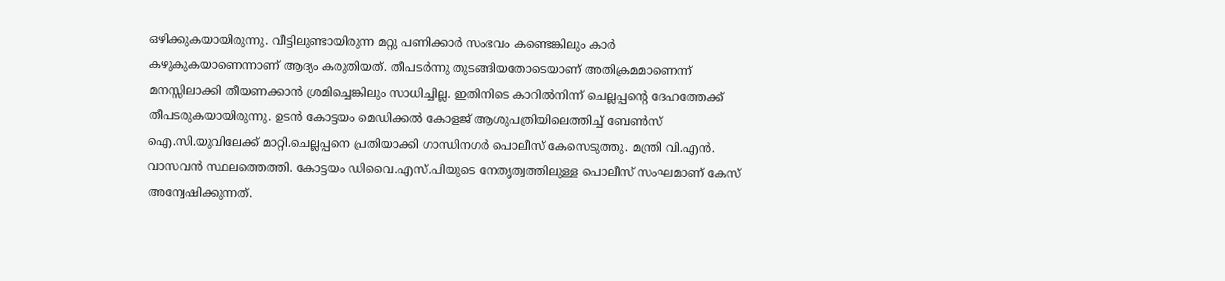ഒഴിക്കുകയായിരുന്നു. വീട്ടിലുണ്ടായിരുന്ന മറ്റു പണിക്കാർ സംഭവം കണ്ടെങ്കിലും കാർ കഴുകുകയാണെന്നാണ് ആദ്യം കരുതിയത്. തീപടർന്നു തുടങ്ങിയതോടെയാണ് അതിക്രമമാണെന്ന് മനസ്സിലാക്കി തീയണക്കാൻ ശ്രമിച്ചെങ്കിലും സാധിച്ചില്ല. ഇതിനിടെ കാറിൽനിന്ന് ചെല്ലപ്പന്റെ ദേഹത്തേക്ക് തീപടരുകയായിരുന്നു. ഉടൻ കോട്ടയം മെഡിക്കൽ കോളജ് ആശുപത്രിയിലെത്തിച്ച് ബേൺസ് ഐ.സി.യുവിലേക്ക് മാറ്റി.ചെല്ലപ്പനെ പ്രതിയാക്കി ഗാന്ധിനഗർ പൊലീസ് കേസെടുത്തു. മന്ത്രി വി.എൻ. വാസവൻ സ്ഥലത്തെത്തി. കോട്ടയം ഡിവൈ.എസ്.പിയുടെ നേതൃത്വത്തിലുള്ള പൊലീസ് സംഘമാണ് കേസ് അന്വേഷിക്കുന്നത്.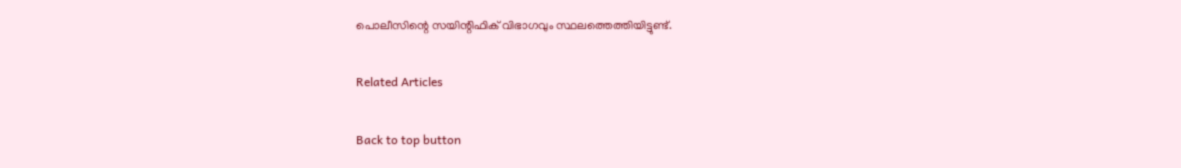പൊലീസിന്റെ സയിന്റിഫിക് വിഭാഗവും സ്ഥലത്തെത്തിയിട്ടുണ്ട്.

Related Articles

Back to top button